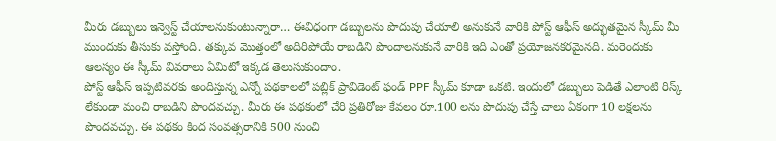మీరు డబ్బులు ఇన్వెస్ట్ చేయాలనుకుంటున్నారా… ఈవిధంగా డబ్బులను పొదుపు చేయాలి అనుకునే వారికి పోస్ట్ ఆఫీస్ అద్భుతమైన స్కీమ్ మీ ముందుకు తీసుకు వస్తోంది. తక్కువ మొత్తంలో అదిరిపోయే రాబడిని పొందాలనుకునే వారికి ఇది ఎంతో ప్రయోజనకరమైనది. మరెందుకు ఆలస్యం ఈ స్కీమ్ వివరాలు ఏమిటో ఇక్కడ తెలుసుకుందాం.
పోస్ట్ ఆఫీస్ ఇప్పటివరకు అందిస్తున్న ఎన్నో పథకాలలో పబ్లిక్ ప్రావిడెంట్ ఫండ్ PPF స్కీమ్ కూడా ఒకటి. ఇందులో డబ్బులు పెడితే ఎలాంటి రిస్క్ లేకుండా మంచి రాబడిని పొందవచ్చు. మీరు ఈ పథకంలో చేరి ప్రతిరోజు కేవలం రూ.100 లను పొదుపు చేస్తే చాలు ఏకంగా 10 లక్షలను పొందవచ్చు. ఈ పథకం కింద సంవత్సరానికి 500 నుంచి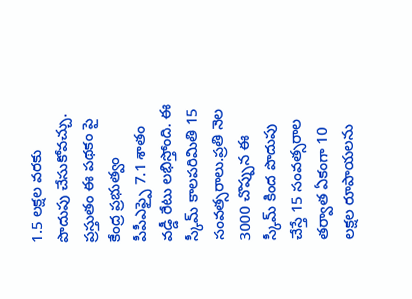1.5 లక్షల వరకు పొదుపు చేసుకోవచ్చు.
ప్రస్తుతం ఈ పథకం పై కేంద్ర ప్రభుత్వం పీపీఎఫ్పై 7.1 శాతం వడ్డీ రేటు లభిస్తోంది. ఈ స్కీమ్ కాలపరిమితి 15 సంవత్సరాలు.ప్రతి నెల 3000 చొప్పున ఈ స్కీమ్ కింద పొదుపు చేస్తే 15 సంవత్సరాల తర్వాత ఏకంగా 10 లక్షల రూపాయలను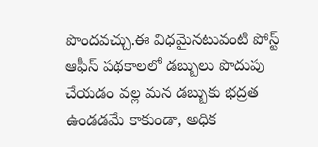పొందవచ్చు.ఈ విధమైనటువంటి పోస్ట్ ఆఫీస్ పథకాలలో డబ్బులు పొదుపు చేయడం వల్ల మన డబ్బుకు భద్రత ఉండడమే కాకుండా, అధిక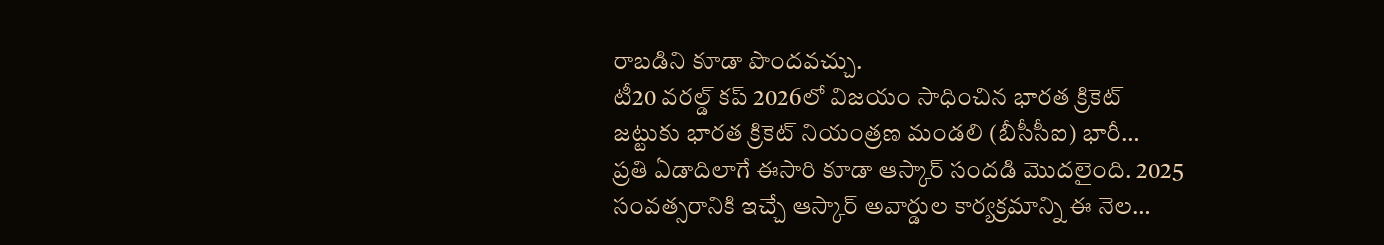రాబడిని కూడా పొందవచ్చు.
టీ20 వరల్డ్ కప్ 2026లో విజయం సాధించిన భారత క్రికెట్ జట్టుకు భారత క్రికెట్ నియంత్రణ మండలి (బీసీసీఐ) భారీ…
ప్రతి ఏడాదిలాగే ఈసారి కూడా ఆస్కార్ సందడి మొదలైంది. 2025 సంవత్సరానికి ఇచ్చే ఆస్కార్ అవార్డుల కార్యక్రమాన్ని ఈ నెల…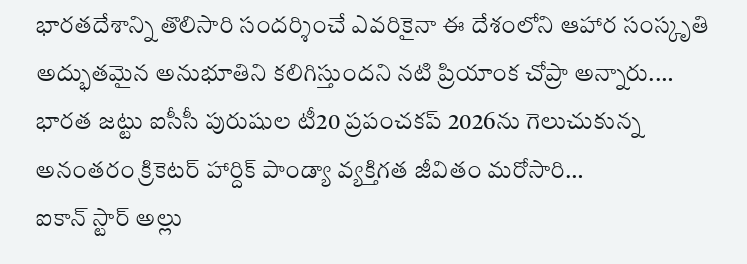భారతదేశాన్ని తొలిసారి సందర్శించే ఎవరికైనా ఈ దేశంలోని ఆహార సంస్కృతి అద్భుతమైన అనుభూతిని కలిగిస్తుందని నటి ప్రియాంక చోప్రా అన్నారు.…
భారత జట్టు ఐసీసీ పురుషుల టీ20 ప్రపంచకప్ 2026ను గెలుచుకున్న అనంతరం క్రికెటర్ హార్దిక్ పాండ్యా వ్యక్తిగత జీవితం మరోసారి…
ఐకాన్ స్టార్ అల్లు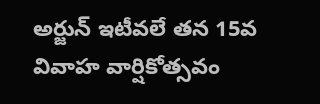అర్జున్ ఇటీవలే తన 15వ వివాహ వార్షికోత్సవం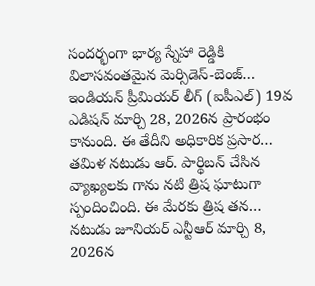సందర్భంగా భార్య స్నేహా రెడ్డికి విలాసవంతమైన మెర్సిడెస్-బెంజ్…
ఇండియన్ ప్రీమియర్ లీగ్ (ఐపీఎల్) 19వ ఎడిషన్ మార్చి 28, 2026న ప్రారంభం కానుంది. ఈ తేదీని అధికారిక ప్రసార…
తమిళ నటుడు ఆర్. పార్థిబన్ చేసిన వ్యాఖ్యలకు గాను నటి త్రిష ఘాటుగా స్పందించింది. ఈ మేరకు త్రిష తన…
నటుడు జూనియర్ ఎన్టీఆర్ మార్చి 8, 2026న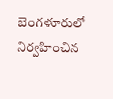బెంగళూరులో నిర్వహించిన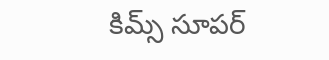కిమ్స్ సూపర్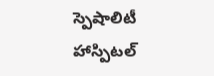స్పెషాలిటీ హాస్పిటల్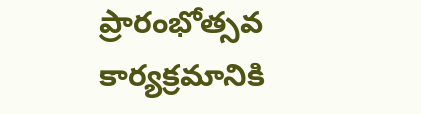ప్రారంభోత్సవ కార్యక్రమానికి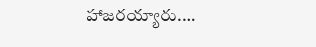హాజరయ్యారు.…